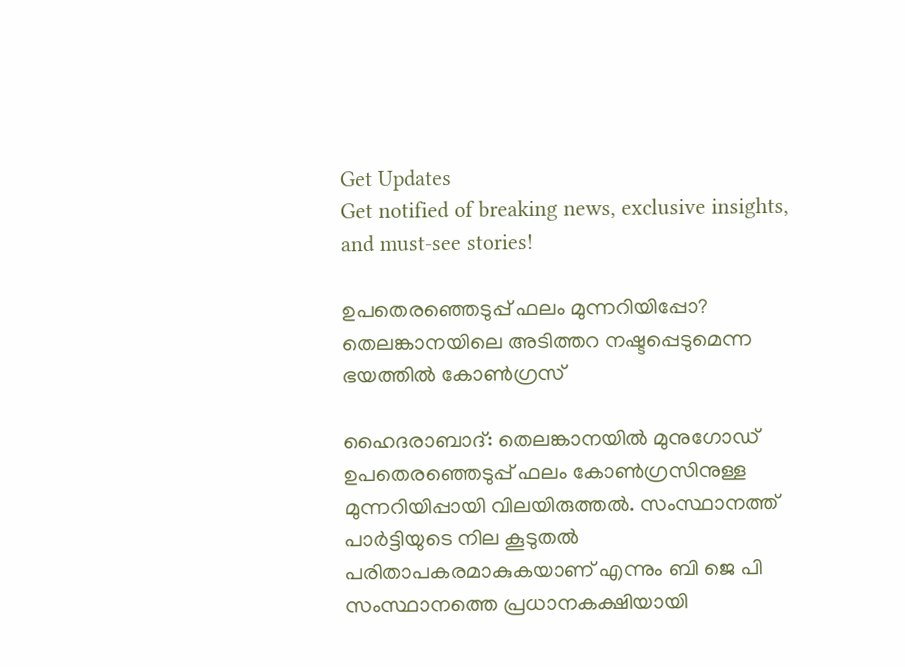Get Updates
Get notified of breaking news, exclusive insights, and must-see stories!

ഉപതെരഞ്ഞെടുപ്പ് ഫലം മുന്നറിയിപ്പോ? തെലങ്കാനയിലെ അടിത്തറ നഷ്ടപ്പെടുമെന്ന ഭയത്തില്‍ കോണ്‍ഗ്രസ്

ഹൈദരാബാദ്: തെലങ്കാനയില്‍ മുനുഗോഡ് ഉപതെരഞ്ഞെടുപ്പ് ഫലം കോണ്‍ഗ്രസിനുള്ള മുന്നറിയിപ്പായി വിലയിരുത്തല്‍. സംസ്ഥാനത്ത് പാര്‍ട്ടിയുടെ നില കൂടുതല്‍ പരിതാപകരമാകുകയാണ് എന്നും ബി ജെ പി സംസ്ഥാനത്തെ പ്രധാനകക്ഷിയായി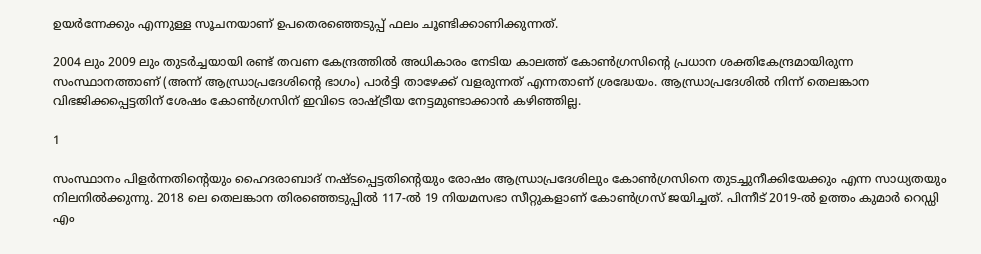ഉയര്‍ന്നേക്കും എന്നുള്ള സൂചനയാണ് ഉപതെരഞ്ഞെടുപ്പ് ഫലം ചൂണ്ടിക്കാണിക്കുന്നത്.

2004 ലും 2009 ലും തുടര്‍ച്ചയായി രണ്ട് തവണ കേന്ദ്രത്തില്‍ അധികാരം നേടിയ കാലത്ത് കോണ്‍ഗ്രസിന്റെ പ്രധാന ശക്തികേന്ദ്രമായിരുന്ന സംസ്ഥാനത്താണ് (അന്ന് ആന്ധ്രാപ്രദേശിന്റെ ഭാഗം) പാര്‍ട്ടി താഴേക്ക് വളരുന്നത് എന്നതാണ് ശ്രദ്ധേയം. ആന്ധ്രാപ്രദേശില്‍ നിന്ന് തെലങ്കാന വിഭജിക്കപ്പെട്ടതിന് ശേഷം കോണ്‍ഗ്രസിന് ഇവിടെ രാഷ്ട്രീയ നേട്ടമുണ്ടാക്കാന്‍ കഴിഞ്ഞില്ല.

1

സംസ്ഥാനം പിളര്‍ന്നതിന്റെയും ഹൈദരാബാദ് നഷ്ടപ്പെട്ടതിന്റെയും രോഷം ആന്ധ്രാപ്രദേശിലും കോണ്‍ഗ്രസിനെ തുടച്ചുനീക്കിയേക്കും എന്ന സാധ്യതയും നിലനില്‍ക്കുന്നു. 2018 ലെ തെലങ്കാന തിരഞ്ഞെടുപ്പില്‍ 117-ല്‍ 19 നിയമസഭാ സീറ്റുകളാണ് കോണ്‍ഗ്രസ് ജയിച്ചത്. പിന്നീട് 2019-ല്‍ ഉത്തം കുമാര്‍ റെഡ്ഡി എം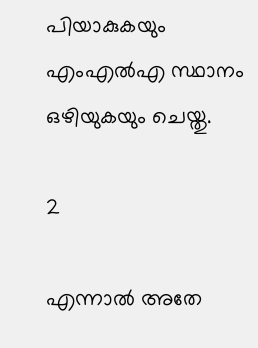പിയാകുകയും എംഎല്‍എ സ്ഥാനം ഒഴിയുകയും ചെയ്തു.

2

എന്നാല്‍ അതേ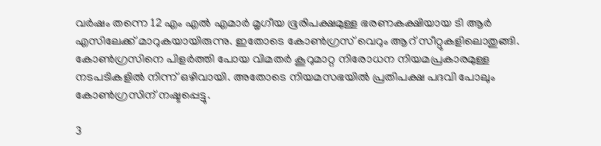വര്‍ഷം തന്നെ 12 എം എല്‍ എമാര്‍ മൃഗീയ ഭൂരിപക്ഷമുള്ള ഭരണകക്ഷിയായ ടി ആര്‍ എസിലേക്ക് മാറുകയായിരുന്നു. ഇതോടെ കോണ്‍ഗ്രസ് വെറും ആറ് സീറ്റുകളിലൊതുങ്ങി. കോണ്‍ഗ്രസിനെ പിളര്‍ത്തി പോയ വിമതര്‍ കൂറുമാറ്റ നിരോധന നിയമപ്രകാരമുള്ള നടപടികളില്‍ നിന്ന് ഒഴിവായി. അതോടെ നിയമസഭയില്‍ പ്രതിപക്ഷ പദവി പോലും കോണ്‍ഗ്രസിന് നഷ്ടപ്പെട്ടു.

3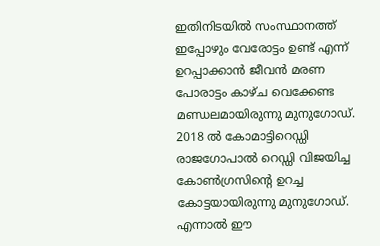ഇതിനിടയില്‍ സംസ്ഥാനത്ത് ഇപ്പോഴും വേരോട്ടം ഉണ്ട് എന്ന് ഉറപ്പാക്കാന്‍ ജീവന്‍ മരണ പോരാട്ടം കാഴ്ച വെക്കേണ്ട മണ്ഡലമായിരുന്നു മുനുഗോഡ്. 2018 ല്‍ കോമാട്ടിറെഡ്ഡി രാജഗോപാല്‍ റെഡ്ഡി വിജയിച്ച കോണ്‍ഗ്രസിന്റെ ഉറച്ച കോട്ടയായിരുന്നു മുനുഗോഡ്. എന്നാല്‍ ഈ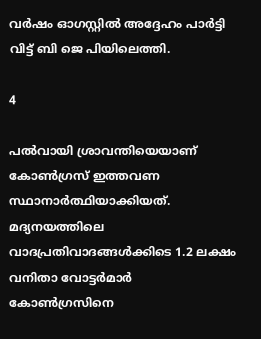വര്‍ഷം ഓഗസ്റ്റില്‍ അദ്ദേഹം പാര്‍ട്ടി വിട്ട് ബി ജെ പിയിലെത്തി.

4

പല്‍വായി ശ്രാവന്തിയെയാണ് കോണ്‍ഗ്രസ് ഇത്തവണ സ്ഥാനാര്‍ത്ഥിയാക്കിയത്. മദ്യനയത്തിലെ വാദപ്രതിവാദങ്ങള്‍ക്കിടെ 1.2 ലക്ഷം വനിതാ വോട്ടര്‍മാര്‍ കോണ്‍ഗ്രസിനെ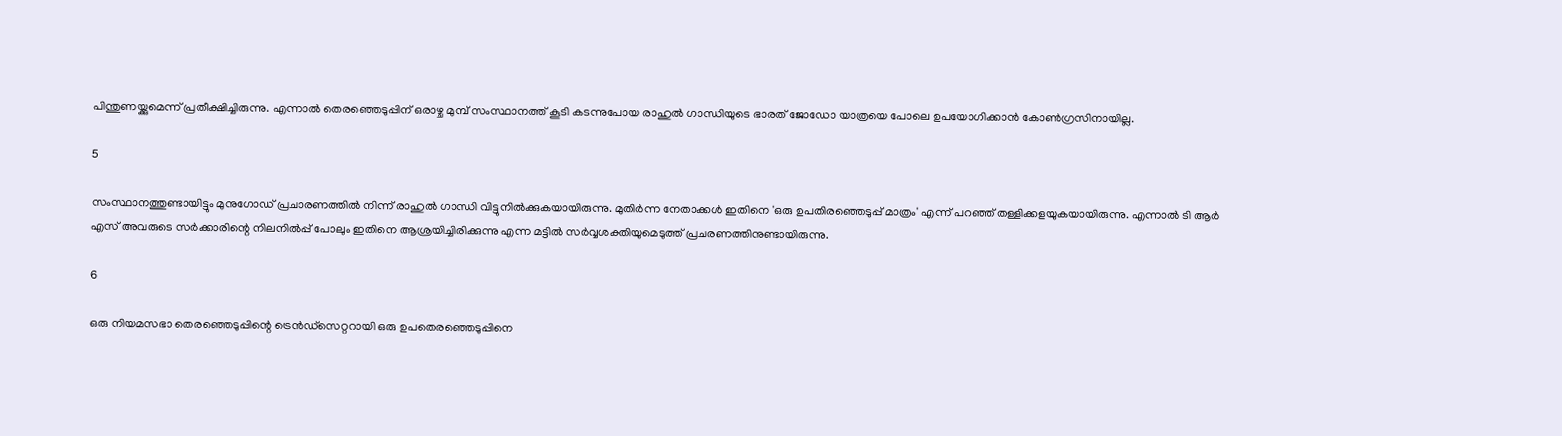പിന്തുണയ്ക്കുമെന്ന് പ്രതീക്ഷിച്ചിരുന്നു. എന്നാല്‍ തെരഞ്ഞെടുപ്പിന് ഒരാഴ്ച മുമ്പ് സംസ്ഥാനത്ത് കൂടി കടന്നുപോയ രാഹുല്‍ ഗാന്ധിയുടെ ഭാരത് ജോഡോ യാത്രയെ പോലെ ഉപയോഗിക്കാന്‍ കോണ്‍ഗ്രസിനായില്ല.

5

സംസ്ഥാനത്തുണ്ടായിട്ടും മുനുഗോഡ് പ്രചാരണത്തില്‍ നിന്ന് രാഹുല്‍ ഗാന്ധി വിട്ടുനില്‍ക്കുകയായിരുന്നു. മുതിര്‍ന്ന നേതാക്കള്‍ ഇതിനെ 'ഒരു ഉപതിരഞ്ഞെടുപ്പ് മാത്രം' എന്ന് പറഞ്ഞ് തള്ളിക്കളയുകയായിരുന്നു. എന്നാല്‍ ടി ആര്‍ എസ് അവരുടെ സര്‍ക്കാരിന്റെ നിലനില്‍പ്പ് പോലും ഇതിനെ ആശ്രയിച്ചിരിക്കുന്നു എന്ന മട്ടില്‍ സര്‍വ്വശക്തിയുമെടുത്ത് പ്രചരണത്തിനുണ്ടായിരുന്നു.

6

ഒരു നിയമസഭാ തെരഞ്ഞെടുപ്പിന്റെ ട്രെന്‍ഡ്സെറ്ററായി ഒരു ഉപതെരഞ്ഞെടുപ്പിനെ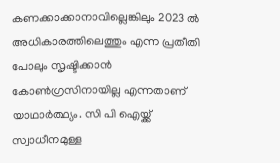കണക്കാക്കാനാവില്ലെങ്കിലും 2023 ല്‍ അധികാരത്തിലെത്തും എന്ന പ്രതീതി പോലും സൃഷ്ടിക്കാന്‍ കോണ്‍ഗ്രസിനായില്ല എന്നതാണ് യാഥാര്‍ത്ഥ്യം. സി പി ഐയ്ക്ക് സ്വാധീനമുള്ള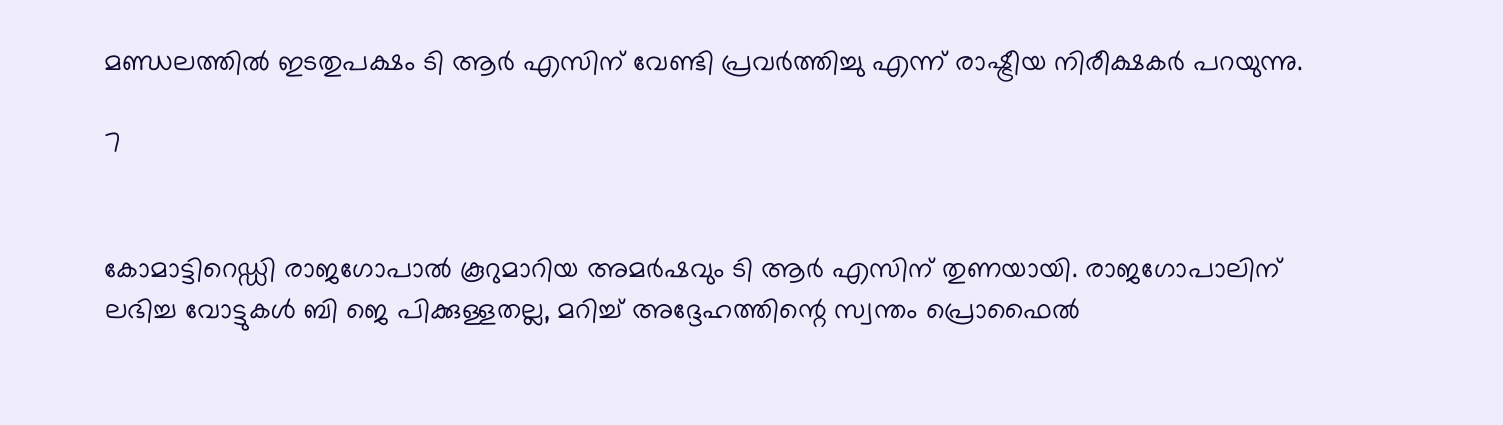മണ്ഡലത്തില്‍ ഇടതുപക്ഷം ടി ആര്‍ എസിന് വേണ്ടി പ്രവര്‍ത്തിച്ചു എന്ന് രാഷ്ട്രീയ നിരീക്ഷകര്‍ പറയുന്നു.

7


കോമാട്ടിറെഡ്ഡി രാജഗോപാല്‍ കൂറുമാറിയ അമര്‍ഷവും ടി ആര്‍ എസിന് തുണയായി. രാജഗോപാലിന് ലഭിച്ച വോട്ടുകള്‍ ബി ജെ പിക്കുള്ളതല്ല, മറിച്ച് അദ്ദേഹത്തിന്റെ സ്വന്തം പ്രൊഫൈല്‍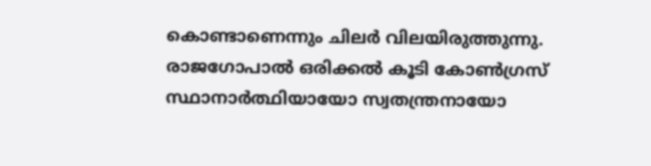കൊണ്ടാണെന്നും ചിലര്‍ വിലയിരുത്തുന്നു. രാജഗോപാല്‍ ഒരിക്കല്‍ കൂടി കോണ്‍ഗ്രസ് സ്ഥാനാര്‍ത്ഥിയായോ സ്വതന്ത്രനായോ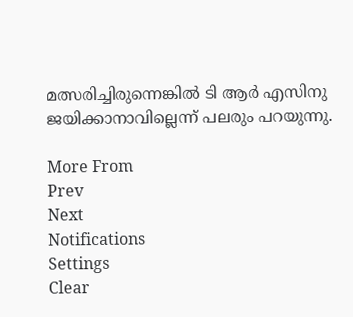മത്സരിച്ചിരുന്നെങ്കില്‍ ടി ആര്‍ എസിനു ജയിക്കാനാവില്ലെന്ന് പലരും പറയുന്നു.

More From
Prev
Next
Notifications
Settings
Clear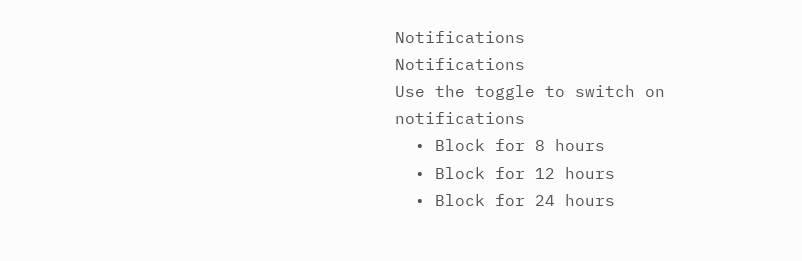Notifications
Notifications
Use the toggle to switch on notifications
  • Block for 8 hours
  • Block for 12 hours
  • Block for 24 hours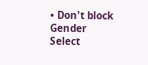• Don't block
Gender
Select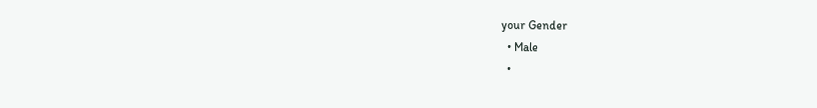your Gender
  • Male
  •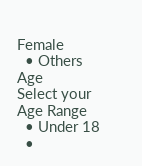Female
  • Others
Age
Select your Age Range
  • Under 18
  •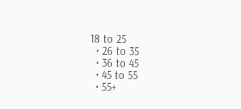18 to 25
  • 26 to 35
  • 36 to 45
  • 45 to 55
  • 55+